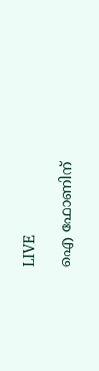LIVE

ഐ ഫോണിന്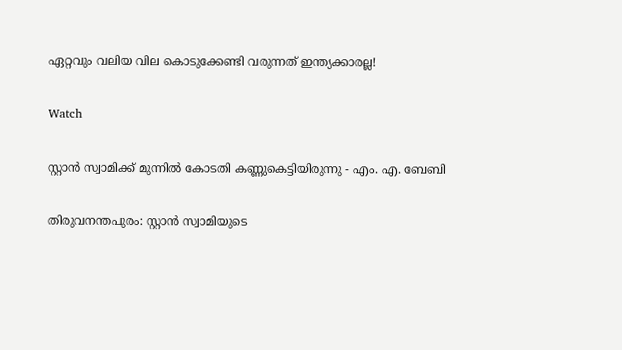ഏറ്റവും വലിയ വില കൊടുക്കേണ്ടി വരുന്നത് ഇന്ത്യക്കാരല്ല!

Watch

സ്റ്റാന്‍ സ്വാമിക്ക് മുന്നില്‍ കോടതി കണ്ണുകെട്ടിയിരുന്നു - എം. എ. ബേബി

തിരുവനന്തപുരം: സ്റ്റാന്‍ സ്വാമിയുടെ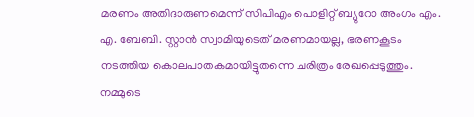മരണം അതിദാരുണമെന്ന് സിപിഎം പൊളിറ്റ് ബ്യുറോ അംഗം എം. എ. ബേബി. സ്റ്റാന്‍ സ്വാമിയുടെത് മരണമായല്ല, ഭരണകൂടം നടത്തിയ കൊലപാതകമായിട്ടുതന്നെ ചരിത്രം രേഖപ്പെടുത്തും. നമ്മുടെ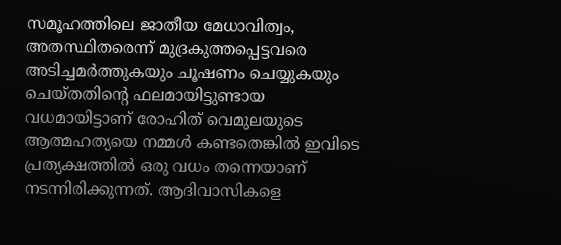സമൂഹത്തിലെ ജാതീയ മേധാവിത്വം, അതസ്ഥിതരെന്ന് മുദ്രകുത്തപ്പെട്ടവരെ അടിച്ചമര്‍ത്തുകയും ചൂഷണം ചെയ്യുകയും ചെയ്തതിന്റെ ഫലമായിട്ടുണ്ടായ വധമായിട്ടാണ് രോഹിത് വെമുലയുടെ ആത്മഹത്യയെ നമ്മള്‍ കണ്ടതെങ്കില്‍ ഇവിടെ പ്രത്യക്ഷത്തില്‍ ഒരു വധം തന്നെയാണ് നടന്നിരിക്കുന്നത്. ആദിവാസികളെ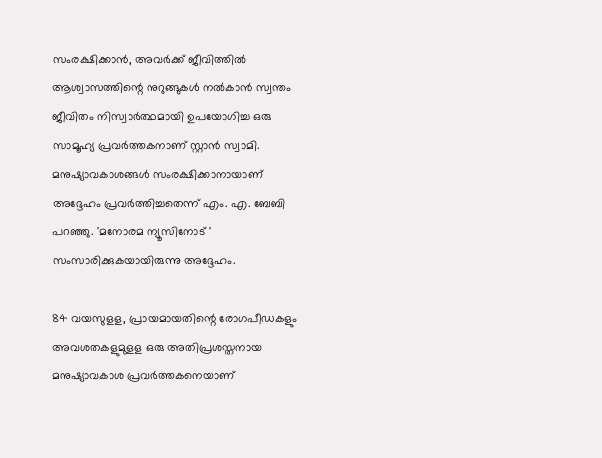സംരക്ഷിക്കാന്‍, അവര്‍ക്ക് ജീവിത്തില്‍ ആശ്വാസത്തിന്റെ നുറുങ്ങുകള്‍ നല്‍കാന്‍ സ്വന്തം ജീവിതം നിസ്വാര്‍ത്ഥമായി ഉപയോഗിച്ച ഒരു സാമൂഹ്യ പ്രവര്‍ത്തകനാണ് സ്റ്റാന്‍ സ്വാമി. മനുഷ്യാവകാശങ്ങള്‍ സംരക്ഷിക്കാനായാണ് അദ്ദേഹം പ്രവര്‍ത്തിച്ചതെന്ന് എം. എ. ബേബി പറഞ്ഞു. 'മനോരമ ന്യൂസിനോട് ' സംസാരിക്കുകയായിരുന്നു അദ്ദേഹം.

84 വയസുളള, പ്രായമായതിന്റെ രോഗപീഡകളും അവശതകളുമുളള ഒരു അതിപ്രശസ്തനായ മനുഷ്യാവകാശ പ്രവര്‍ത്തകനെയാണ്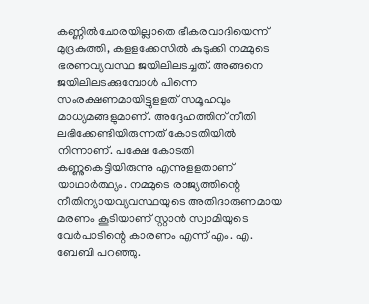കണ്ണില്‍ചോരയില്ലാതെ ഭീകരവാദിയെന്ന് മുദ്രകുത്തി, കളളക്കേസില്‍ കുടുക്കി നമ്മുടെ ഭരണവ്യവസ്ഥ ജയിലിലടച്ചത്. അങ്ങനെ ജയിലിലടക്കുമ്പോള്‍ പിന്നെ സംരക്ഷണമായിട്ടുളളത് സമൂഹവും മാധ്യമങ്ങളുമാണ്. അദ്ദേഹത്തിന് നീതി ലഭിക്കേണ്ടിയിരുന്നത് കോടതിയില്‍ നിന്നാണ്. പക്ഷേ കോടതി കണ്ണുകെട്ടിയിരുന്നു എന്നുളളതാണ് യാഥാര്‍ത്ഥ്യം. നമ്മുടെ രാജ്യത്തിന്റെ നീതിന്യായവ്യവസ്ഥയുടെ അതിദാരുണമായ മരണം കൂടിയാണ് സ്റ്റാന്‍ സ്വാമിയുടെ വേര്‍പാടിന്റെ കാരണം എന്ന് എം. എ. ബേബി പറഞ്ഞു.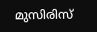മുസിരിസ്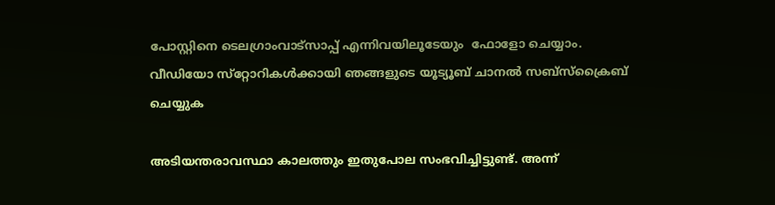പോസ്റ്റിനെ ടെലഗ്രാംവാട്‌സാപ്പ് എന്നിവയിലൂടേയും  ഫോളോ ചെയ്യാം. വീഡിയോ സ്‌റ്റോറികള്‍ക്കായി ഞങ്ങളുടെ യൂട്യൂബ് ചാനല്‍ സബ്‌സ്‌ക്രൈബ് ചെയ്യുക

അടിയന്തരാവസ്ഥാ കാലത്തും ഇതുപോല സംഭവിച്ചിട്ടുണ്ട്. അന്ന്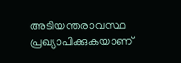അടിയന്തരാവസ്ഥ പ്രഖ്യാപിക്കുകയാണ്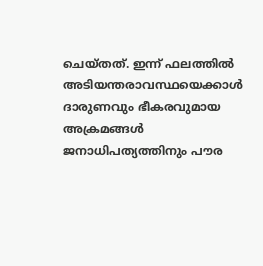ചെയ്തത്. ഇന്ന് ഫലത്തില്‍ അടിയന്തരാവസ്ഥയെക്കാള്‍ ദാരുണവും ഭീകരവുമായ അക്രമങ്ങള്‍ ജനാധിപത്യത്തിനും പൗര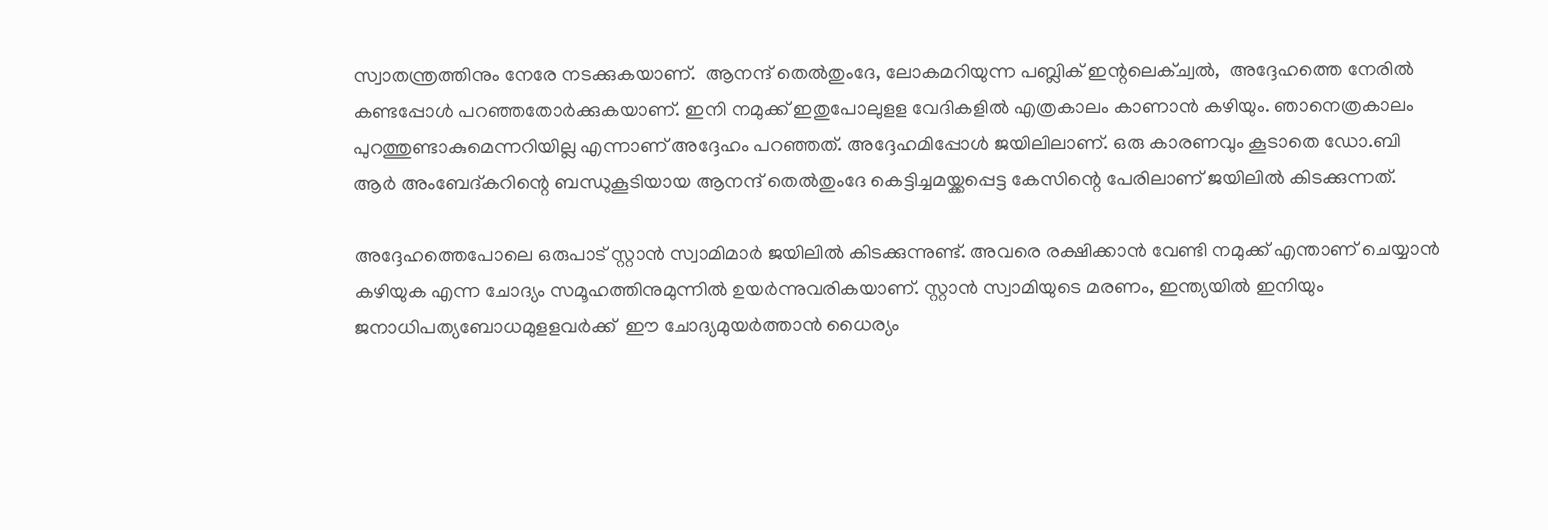സ്വാതന്ത്രത്തിനും നേരേ നടക്കുകയാണ്.  ആനന്ദ് തെല്‍തുംദേ, ലോകമറിയുന്ന പബ്ലിക് ഇന്റലെക്ച്വല്‍,  അദ്ദേഹത്തെ നേരില്‍ കണ്ടപ്പോള്‍ പറഞ്ഞതോര്‍ക്കുകയാണ്. ഇനി നമുക്ക് ഇതുപോലുളള വേദികളില്‍ എത്രകാലം കാണാന്‍ കഴിയും. ഞാനെത്രകാലം പുറത്തുണ്ടാകുമെന്നറിയില്ല എന്നാണ് അദ്ദേഹം പറഞ്ഞത്. അദ്ദേഹമിപ്പോള്‍ ജയിലിലാണ്. ഒരു കാരണവും കൂടാതെ ഡോ.ബി ആര്‍ അംബേദ്കറിന്റെ ബന്ധുകൂടിയായ ആനന്ദ് തെല്‍തുംദേ കെട്ടിച്ചമയ്ക്കപ്പെട്ട കേസിന്റെ പേരിലാണ് ജയിലില്‍ കിടക്കുന്നത്.

അദ്ദേഹത്തെപോലെ ഒരുപാട് സ്റ്റാന്‍ സ്വാമിമാര്‍ ജയിലില്‍ കിടക്കുന്നുണ്ട്. അവരെ രക്ഷിക്കാന്‍ വേണ്ടി നമുക്ക് എന്താണ് ചെയ്യാന്‍ കഴിയുക എന്ന ചോദ്യം സമൂഹത്തിനുമുന്നില്‍ ഉയര്‍ന്നുവരികയാണ്. സ്റ്റാന്‍ സ്വാമിയുടെ മരണം, ഇന്ത്യയില്‍ ഇനിയും ജനാധിപത്യബോധമുളളവര്‍ക്ക്  ഈ ചോദ്യമുയര്‍ത്താന്‍ ധൈര്യം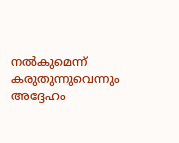നല്‍കുമെന്ന്  കരുതുന്നുവെന്നും അദ്ദേഹം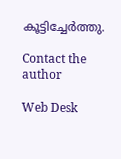കൂട്ടിച്ചേര്‍ത്തു.

Contact the author

Web Desk